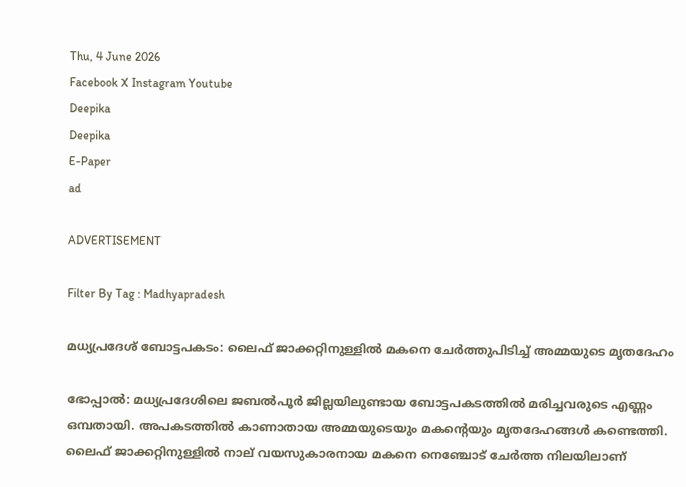Thu, 4 June 2026
Facebook X Instagram Youtube
Deepika
Deepika
E-Paper
ad

ADVERTISEMENT

Filter By Tag : Madhyapradesh

മധ്യപ്രദേശ് ബോട്ടപകടം: ലൈഫ് ജാക്കറ്റിനുള്ളിൽ മകനെ ചേർത്തുപിടിച്ച് അമ്മയുടെ മൃതദേഹം

ഭോപ്പാല്‍: മധ്യപ്രദേശിലെ ജബല്‍പൂര്‍ ജില്ലയിലുണ്ടായ ബോട്ടപകടത്തില്‍ മരിച്ചവരുടെ എണ്ണം ഒമ്പതായി. അപകടത്തിൽ കാണാതായ അമ്മയുടെയും മകന്‍റെയും മൃതദേഹങ്ങള്‍ കണ്ടെത്തി. ലൈഫ് ജാക്കറ്റിനുള്ളിൽ നാല് വയസുകാരനായ മകനെ നെഞ്ചോട് ചേര്‍ത്ത നിലയിലാണ്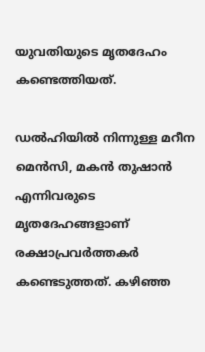യുവതിയുടെ മൃതദേഹം കണ്ടെത്തിയത്.

ഡൽഹിയിൽ നിന്നുള്ള മറീന മെൻസി, മകൻ തുഷാൻ എന്നിവരുടെ മൃതദേഹങ്ങളാണ് രക്ഷാപ്രവർത്തകർ കണ്ടെടുത്തത്. കഴിഞ്ഞ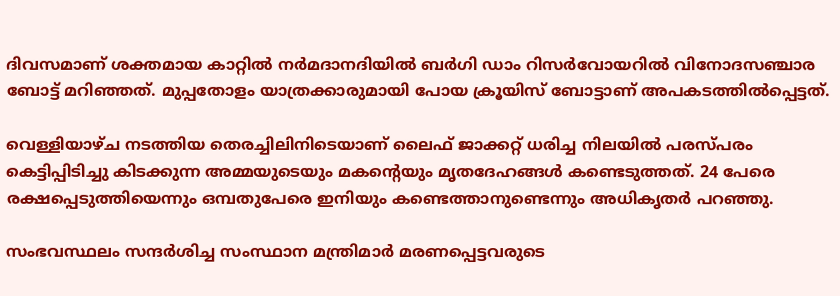ദിവസമാണ് ശക്തമായ കാറ്റിൽ നര്‍മദാനദിയില്‍ ബർഗി ഡാം റിസർവോയറിൽ വിനോദസഞ്ചാര ബോട്ട് മറിഞ്ഞത്. മുപ്പതോളം യാത്രക്കാരുമായി പോയ ക്രൂയിസ് ബോട്ടാണ് അപകടത്തിൽപ്പെട്ടത്.

വെള്ളിയാഴ്‌ച നടത്തിയ തെരച്ചിലിനിടെയാണ് ലൈഫ് ജാക്കറ്റ് ധരിച്ച നിലയിൽ പരസ്‌പരം കെട്ടിപ്പിടിച്ചു കിടക്കുന്ന അമ്മയുടെയും മകന്‍റെയും മൃതദേഹങ്ങൾ കണ്ടെടുത്തത്. 24 പേരെ രക്ഷപ്പെടുത്തിയെന്നും ഒമ്പതുപേരെ ഇനിയും കണ്ടെത്താനുണ്ടെന്നും അധികൃതർ പറഞ്ഞു.

സംഭവസ്ഥലം സന്ദർശിച്ച സംസ്ഥാന മന്ത്രിമാർ മരണപ്പെട്ടവരുടെ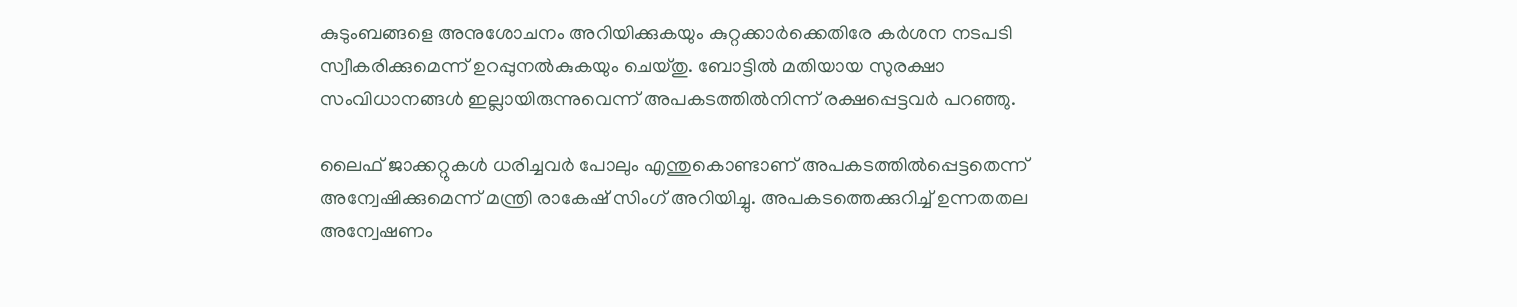കുടുംബങ്ങളെ അനുശോചനം അറിയിക്കുകയും കുറ്റക്കാർക്കെതിരേ കർശന നടപടി സ്വീകരിക്കുമെന്ന് ഉറപ്പുനൽകുകയും ചെയ്തു. ബോട്ടിൽ മതിയായ സുരക്ഷാ സംവിധാനങ്ങൾ ഇല്ലായിരുന്നുവെന്ന് അപകടത്തിൽനിന്ന് രക്ഷപ്പെട്ടവർ പറഞ്ഞു.

ലൈഫ് ജാക്കറ്റുകൾ ധരിച്ചവർ പോലും എന്തുകൊണ്ടാണ് അപകടത്തിൽപ്പെട്ടതെന്ന് അന്വേഷിക്കുമെന്ന് മന്ത്രി രാകേഷ് സിംഗ് അറിയിച്ചു. അപകടത്തെക്കുറിച്ച് ഉന്നതതല അന്വേഷണം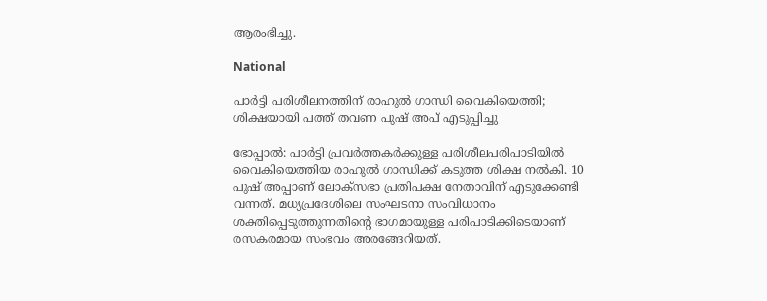ആരംഭിച്ചു.

National

പാർട്ടി പരിശീലനത്തിന് രാഹുൽ ഗാന്ധി വൈകിയെത്തി; ശിക്ഷയായി പത്ത് തവണ പുഷ് അപ് എടുപ്പിച്ചു

ഭോപ്പാൽ: പാർട്ടി പ്രവർത്തകർക്കുള്ള പരിശീലപരിപാടിയിൽ വൈകിയെത്തിയ രാഹുൽ ഗാന്ധിക്ക് കടുത്ത ശിക്ഷ നൽകി. 10 പുഷ് അപ്പാണ് ലോക്സഭാ പ്രതിപക്ഷ നേതാവിന് എടുക്കേണ്ടി വന്നത്. മധ്യപ്രദേശിലെ സംഘടനാ സംവിധാനം ശക്തിപ്പെടുത്തുന്നതിന്‍റെ ഭാഗമായുള്ള പരിപാടിക്കിടെയാണ് രസകരമായ സംഭവം അരങ്ങേറിയത്.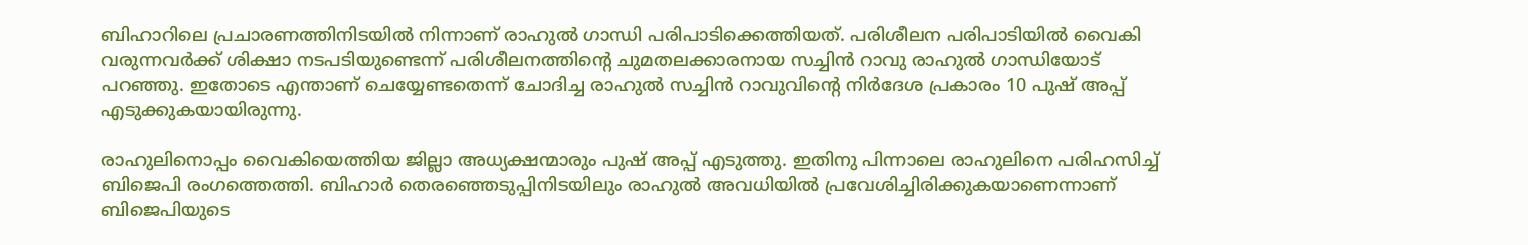ബിഹാറിലെ പ്രചാരണത്തിനിടയിൽ നിന്നാണ് രാഹുൽ ഗാന്ധി പരിപാടിക്കെത്തിയത്. പരിശീലന പരിപാടിയിൽ വൈകി വരുന്നവർക്ക് ശിക്ഷാ നടപടിയുണ്ടെന്ന് പരിശീലനത്തിന്‍റെ ചുമതലക്കാരനായ സച്ചിൻ റാവു രാഹുൽ ഗാന്ധിയോട് പറഞ്ഞു. ഇതോടെ എന്താണ് ചെയ്യേണ്ടതെന്ന് ചോദിച്ച രാഹുൽ സച്ചിൻ റാവുവിന്‍റെ നിർദേശ പ്രകാരം 10 പുഷ് അപ്പ് എടുക്കുകയായിരുന്നു.

രാഹുലിനൊപ്പം വൈകിയെത്തിയ ജില്ലാ അധ്യക്ഷന്മാരും പുഷ് അപ്പ് എടുത്തു. ഇതിനു പിന്നാലെ രാഹുലിനെ പരിഹസിച്ച് ബിജെപി രംഗത്തെത്തി. ബിഹാർ തെരഞ്ഞെടുപ്പിനിടയിലും രാഹുൽ അവധിയിൽ പ്രവേശിച്ചിരിക്കുകയാണെന്നാണ് ബിജെപിയുടെ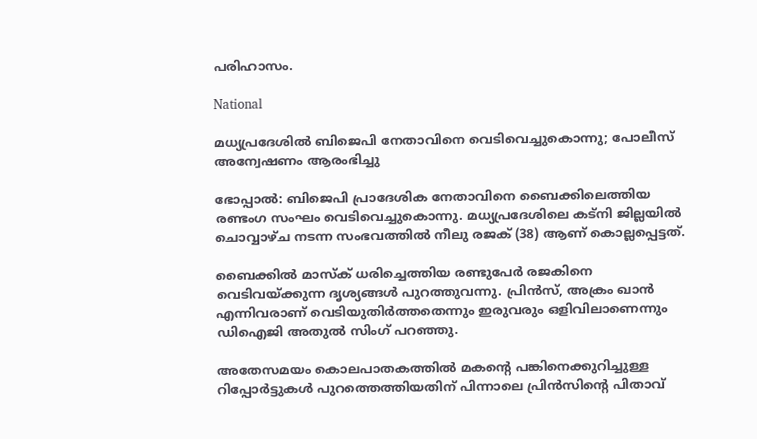പരിഹാസം.

National

മധ്യപ്രദേശില്‍ ബിജെപി നേതാവിനെ വെടിവെച്ചുകൊന്നു; പോലീസ് അന്വേഷണം ആരംഭിച്ചു

ഭോപ്പാൽ: ബിജെപി പ്രാദേശിക നേതാവിനെ ബൈക്കിലെത്തിയ രണ്ടംഗ സംഘം വെടിവെച്ചുകൊന്നു. മധ്യപ്രദേശിലെ കട്‌നി ജില്ലയിൽ ചൊവ്വാഴ്‌ച നടന്ന സംഭവത്തിൽ നീലു രജക് (38) ആണ് കൊല്ലപ്പെട്ടത്.

ബൈക്കിൽ മാസ്ക് ധരിച്ചെത്തിയ രണ്ടുപേർ രജകിനെ വെ‌ടിവയ്ക്കുന്ന ദൃശ്യങ്ങൾ പുറത്തുവന്നു. പ്രിൻസ്, അക്രം ഖാൻ എന്നിവരാണ് വെടിയുതിർത്തതെന്നും ഇരുവരും ഒളിവിലാണെന്നും ഡിഐജി അതുൽ സിംഗ് പറഞ്ഞു.

അതേസമയം കൊലപാതകത്തിൽ മകന്‍റെ പങ്കിനെക്കുറിച്ചുള്ള റിപ്പോർട്ടുകൾ പുറത്തെത്തിയതിന് പിന്നാലെ പ്രിൻസിന്‍റെ പിതാവ്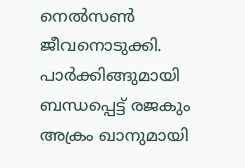നെൽസൺ ജീവനൊടുക്കി. പാർക്കിങ്ങുമായി ബന്ധപ്പെട്ട് രജകും അക്രം ഖാനുമായി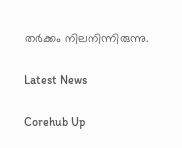തർക്കം നിലനിന്നിരുന്നു.

Latest News

Corehub Up